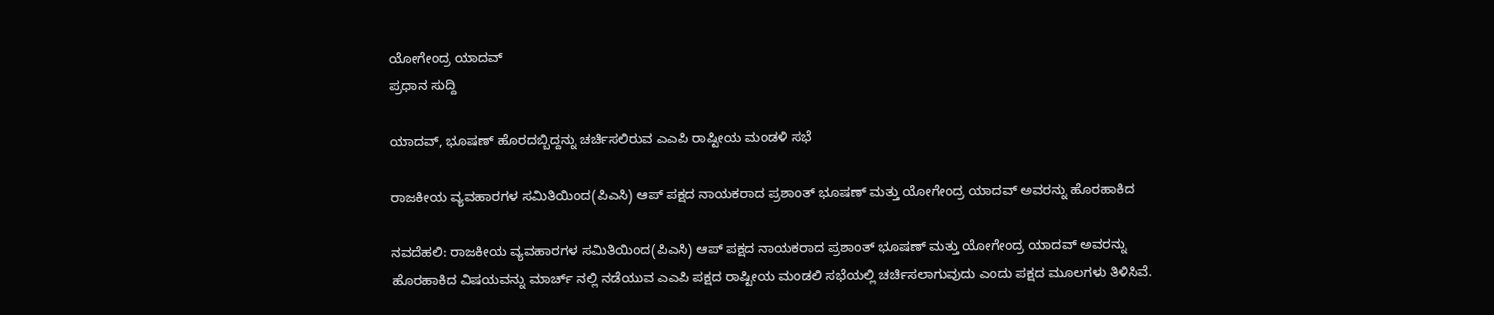ಯೋಗೇಂದ್ರ ಯಾದವ್
ಪ್ರಧಾನ ಸುದ್ದಿ

ಯಾದವ್, ಭೂಷಣ್ ಹೊರದಬ್ಬಿದ್ದನ್ನು ಚರ್ಚಿಸಲಿರುವ ಎಎಪಿ ರಾಷ್ಟೀಯ ಮಂಡಳಿ ಸಭೆ

ರಾಜಕೀಯ ವ್ಯವಹಾರಗಳ ಸಮಿತಿಯಿಂದ(ಪಿಎಸಿ) ಆಪ್ ಪಕ್ಷದ ನಾಯಕರಾದ ಪ್ರಶಾಂತ್ ಭೂಷಣ್ ಮತ್ತು ಯೋಗೇಂದ್ರ ಯಾದವ್ ಅವರನ್ನು ಹೊರಹಾಕಿದ

ನವದೆಹಲಿ: ರಾಜಕೀಯ ವ್ಯವಹಾರಗಳ ಸಮಿತಿಯಿಂದ(ಪಿಎಸಿ) ಆಪ್ ಪಕ್ಷದ ನಾಯಕರಾದ ಪ್ರಶಾಂತ್ ಭೂಷಣ್ ಮತ್ತು ಯೋಗೇಂದ್ರ ಯಾದವ್ ಅವರನ್ನು ಹೊರಹಾಕಿದ ವಿಷಯವನ್ನು ಮಾರ್ಚ್ ನಲ್ಲಿ ನಡೆಯುವ ಎಎಪಿ ಪಕ್ಷದ ರಾಷ್ಟೀಯ ಮಂಡಲಿ ಸಭೆಯಲ್ಲಿ ಚರ್ಚಿಸಲಾಗುವುದು ಎಂದು ಪಕ್ಷದ ಮೂಲಗಳು ತಿಳಿಸಿವೆ.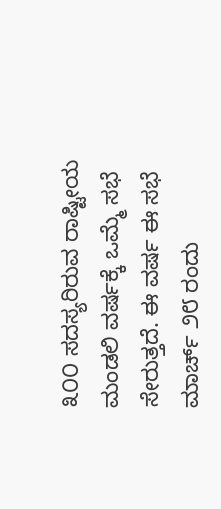೩೦೦ ಸದಸ್ಯರಿರುವ ರಾಷ್ಟೀಯ ಮಂಡಲಿ ವರ್ಷಕ್ಕೆ ಒಮ್ಮೆ ಸಭೆ ಸೇರುತ್ತದೆ. ಈ ವರ್ಷ ಈ ಸಭೆ ಮಾರ್ಚ್ ೨೮ ರಂದು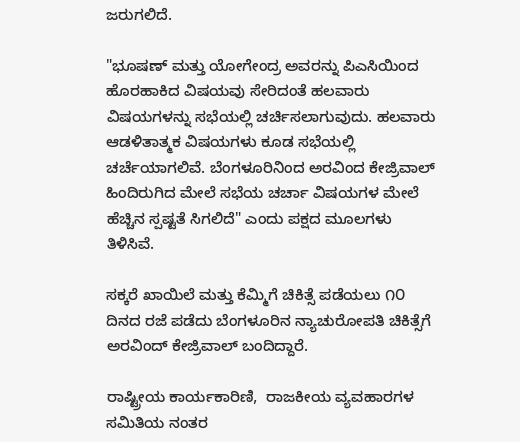ಜರುಗಲಿದೆ.

"ಭೂಷಣ್ ಮತ್ತು ಯೋಗೇಂದ್ರ ಅವರನ್ನು ಪಿಎಸಿಯಿಂದ ಹೊರಹಾಕಿದ ವಿಷಯವು ಸೇರಿದಂತೆ ಹಲವಾರು ವಿಷಯಗಳನ್ನು ಸಭೆಯಲ್ಲಿ ಚರ್ಚಿಸಲಾಗುವುದು. ಹಲವಾರು ಆಡಳಿತಾತ್ಮಕ ವಿಷಯಗಳು ಕೂಡ ಸಭೆಯಲ್ಲಿ ಚರ್ಚೆಯಾಗಲಿವೆ. ಬೆಂಗಳೂರಿನಿಂದ ಅರವಿಂದ ಕೇಜ್ರಿವಾಲ್ ಹಿಂದಿರುಗಿದ ಮೇಲೆ ಸಭೆಯ ಚರ್ಚಾ ವಿಷಯಗಳ ಮೇಲೆ ಹೆಚ್ಚಿನ ಸ್ಪಷ್ಟತೆ ಸಿಗಲಿದೆ" ಎಂದು ಪಕ್ಷದ ಮೂಲಗಳು ತಿಳಿಸಿವೆ.

ಸಕ್ಕರೆ ಖಾಯಿಲೆ ಮತ್ತು ಕೆಮ್ಮಿಗೆ ಚಿಕಿತ್ಸೆ ಪಡೆಯಲು ೧೦ ದಿನದ ರಜೆ ಪಡೆದು ಬೆಂಗಳೂರಿನ ನ್ಯಾಚುರೋಪತಿ ಚಿಕಿತ್ಸೆಗೆ ಅರವಿಂದ್ ಕೇಜ್ರಿವಾಲ್ ಬಂದಿದ್ದಾರೆ.

ರಾಷ್ಟ್ರೀಯ ಕಾರ್ಯಕಾರಿಣಿ,  ರಾಜಕೀಯ ವ್ಯವಹಾರಗಳ ಸಮಿತಿಯ ನಂತರ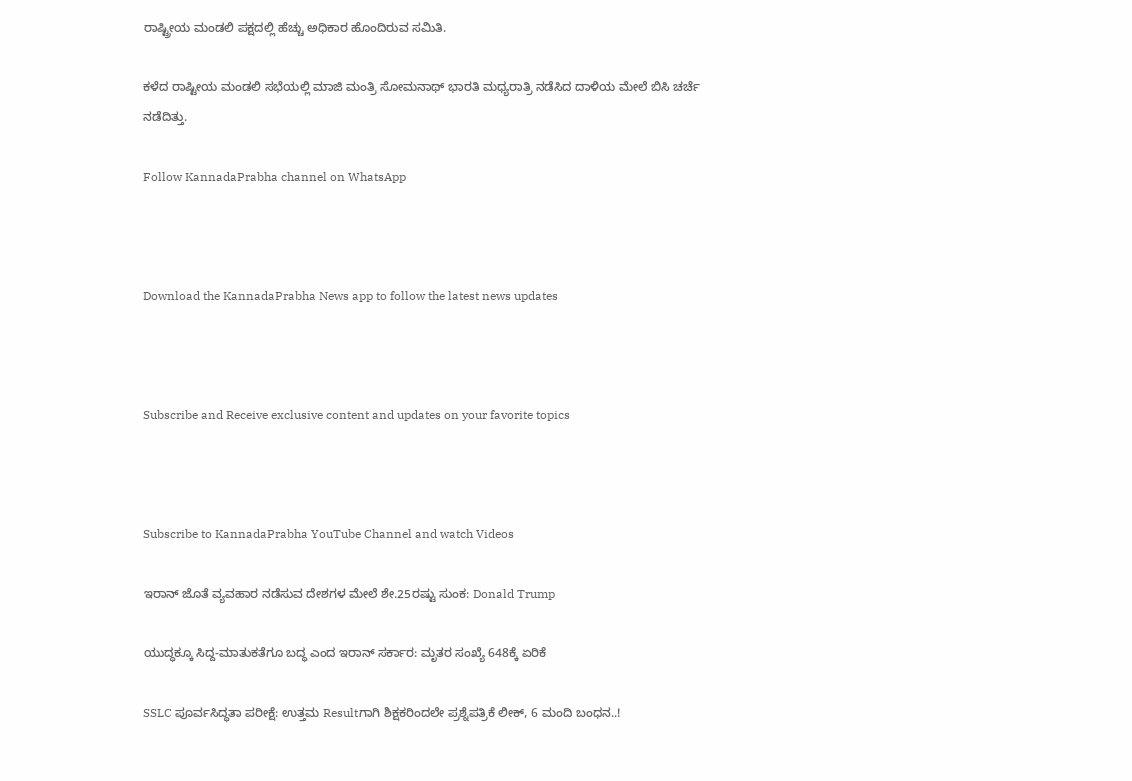ರಾಷ್ಟ್ರೀಯ ಮಂಡಲಿ ಪಕ್ಷದಲ್ಲಿ ಹೆಚ್ಚು ಅಧಿಕಾರ ಹೊಂದಿರುವ ಸಮಿತಿ.

ಕಳೆದ ರಾಷ್ಟೀಯ ಮಂಡಲಿ ಸಭೆಯಲ್ಲಿ ಮಾಜಿ ಮಂತ್ರಿ ಸೋಮನಾಥ್ ಭಾರತಿ ಮಧ್ಯರಾತ್ರಿ ನಡೆಸಿದ ದಾಳಿಯ ಮೇಲೆ ಬಿಸಿ ಚರ್ಚೆ ನಡೆದಿತ್ತು.

Follow KannadaPrabha channel on WhatsApp



Download the KannadaPrabha News app to follow the latest news updates



Subscribe and Receive exclusive content and updates on your favorite topics



Subscribe to KannadaPrabha YouTube Channel and watch Videos

ಇರಾನ್ ಜೊತೆ ವ್ಯವಹಾರ ನಡೆಸುವ ದೇಶಗಳ ಮೇಲೆ ಶೇ.25ರಷ್ಟು ಸುಂಕ: Donald Trump

ಯುದ್ಧಕ್ಕೂ ಸಿದ್ದ-ಮಾತುಕತೆಗೂ ಬದ್ಧ ಎಂದ ಇರಾನ್ ಸರ್ಕಾರ: ಮೃತರ ಸಂಖ್ಯೆ 648ಕ್ಕೆ ಏರಿಕೆ

SSLC ಪೂರ್ವಸಿದ್ಧತಾ ಪರೀಕ್ಷೆ: ಉತ್ತಮ Resultಗಾಗಿ ಶಿಕ್ಷಕರಿಂದಲೇ ಪ್ರಶ್ನೆಪತ್ರಿಕೆ ಲೀಕ್, 6 ಮಂದಿ ಬಂಧನ..!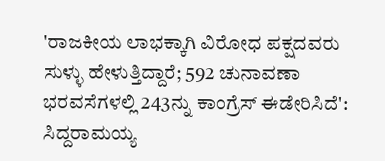'ರಾಜಕೀಯ ಲಾಭಕ್ಕಾಗಿ ವಿರೋಧ ಪಕ್ಷದವರು ಸುಳ್ಳು ಹೇಳುತ್ತಿದ್ದಾರೆ; 592 ಚುನಾವಣಾ ಭರವಸೆಗಳಲ್ಲಿ 243ನ್ನು ಕಾಂಗ್ರೆಸ್ ಈಡೇರಿಸಿದೆ': ಸಿದ್ದರಾಮಯ್ಯ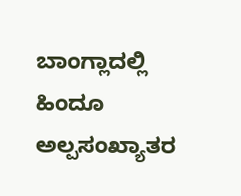ಬಾಂಗ್ಲಾದಲ್ಲಿ ಹಿಂದೂ ಅಲ್ಪಸಂಖ್ಯಾತರ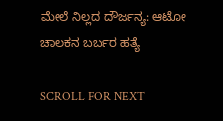ಮೇಲೆ ನಿಲ್ಲದ ದೌರ್ಜನ್ಯ: ಆಟೋ ಚಾಲಕನ ಬರ್ಬರ ಹತ್ಯೆ

SCROLL FOR NEXT